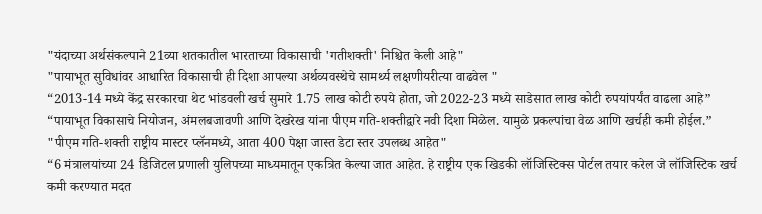"यंदाच्या अर्थसंकल्पाने 21व्या शतकातील भारताच्या विकासाची 'गतीशक्ती' निश्चित केली आहे"
"पायाभूत सुविधांवर आधारित विकासाची ही दिशा आपल्या अर्थव्यवस्थेचे सामर्थ्य लक्षणीयरीत्या वाढवेल "
“2013-14 मध्ये केंद्र सरकारचा थेट भांडवली खर्च सुमारे 1.75 लाख कोटी रुपये होता, जो 2022-23 मध्ये साडेसात लाख कोटी रुपयांपर्यंत वाढला आहे”
“पायाभूत विकासाचे नियोजन, अंमलबजावणी आणि देखरेख यांना पीएम गति-शक्तीद्वारे नवी दिशा मिळेल. यामुळे प्रकल्पांचा वेळ आणि खर्चही कमी होईल.”
"पीएम गति-शक्ती राष्ट्रीय मास्टर प्लॅनमध्ये, आता 400 पेक्षा जास्त डेटा स्तर उपलब्ध आहेत"
“6 मंत्रालयांच्या 24 डिजिटल प्रणाली युलिपच्या माध्यमातून एकत्रित केल्या जात आहेत. हे राष्ट्रीय एक खिडकी लॉजिस्टिक्स पोर्टल तयार करेल जे लॉजिस्टिक खर्च कमी करण्यात मदत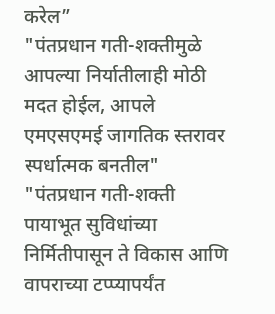करेल”
"पंतप्रधान गती-शक्तीमुळे आपल्या निर्यातीलाही मोठी मदत होईल, आपले एमएसएमई जागतिक स्तरावर स्पर्धात्मक बनतील"
"पंतप्रधान गती-शक्ती पायाभूत सुविधांच्या निर्मितीपासून ते विकास आणि वापराच्या टप्प्यापर्यंत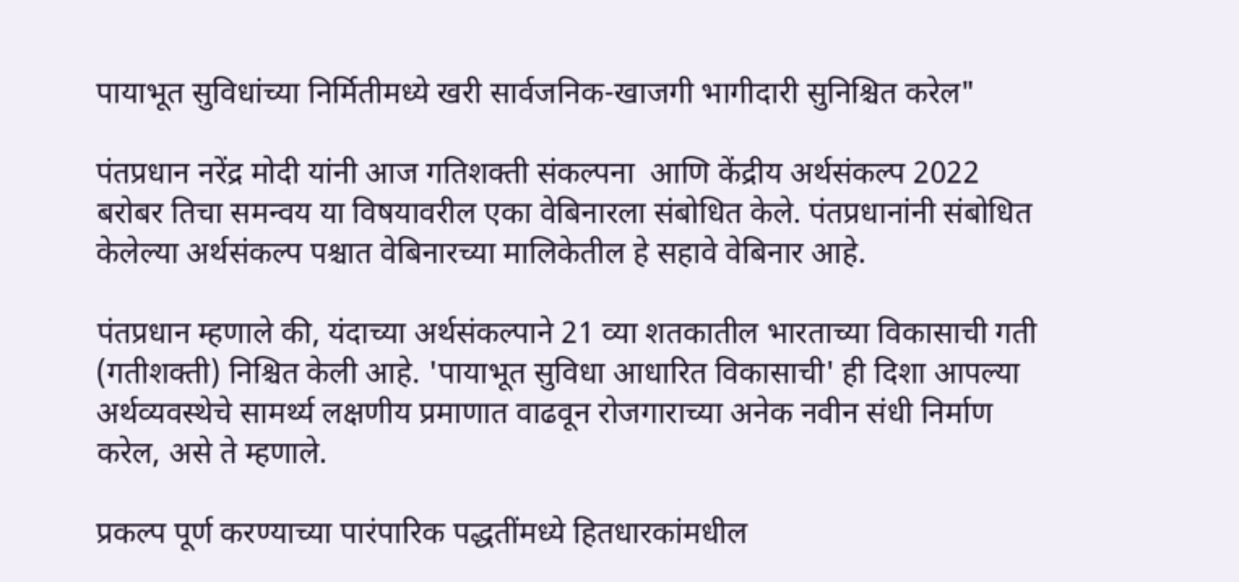पायाभूत सुविधांच्या निर्मितीमध्ये खरी सार्वजनिक-खाजगी भागीदारी सुनिश्चित करेल"

पंतप्रधान नरेंद्र मोदी यांनी आज गतिशक्ती संकल्पना  आणि केंद्रीय अर्थसंकल्प 2022 बरोबर तिचा समन्वय या विषयावरील एका वेबिनारला संबोधित केले. पंतप्रधानांनी संबोधित केलेल्या अर्थसंकल्प पश्चात वेबिनारच्या मालिकेतील हे सहावे वेबिनार आहे.

पंतप्रधान म्हणाले की, यंदाच्या अर्थसंकल्पाने 21 व्या शतकातील भारताच्या विकासाची गती (गतीशक्ती) निश्चित केली आहे. 'पायाभूत सुविधा आधारित विकासाची' ही दिशा आपल्या अर्थव्यवस्थेचे सामर्थ्य लक्षणीय प्रमाणात वाढवून रोजगाराच्या अनेक नवीन संधी निर्माण करेल, असे ते म्हणाले.

प्रकल्प पूर्ण करण्याच्या पारंपारिक पद्धतींमध्ये हितधारकांमधील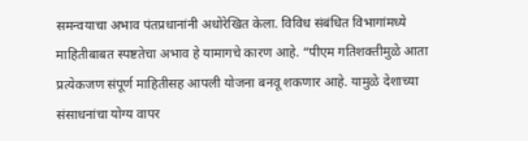समन्वयाचा अभाव पंतप्रधानांनी अधोरेखित केला. विविध संबंधित विभागांमध्ये माहितीबाबत स्पष्टतेचा अभाव हे यामागचे कारण आहे. “पीएम गतिशक्तीमुळे आता प्रत्येकजण संपूर्ण माहितीसह आपली योजना बनवू शकणार आहे. यामुळे देशाच्या संसाधनांचा योग्य वापर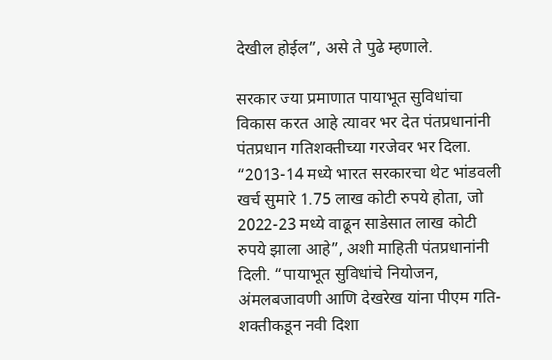देखील होईल”, असे ते पुढे म्हणाले.

सरकार ज्या प्रमाणात पायाभूत सुविधांचा विकास करत आहे त्यावर भर देत पंतप्रधानांनी पंतप्रधान गतिशक्तीच्या गरजेवर भर दिला. “2013-14 मध्ये भारत सरकारचा थेट भांडवली खर्च सुमारे 1.75 लाख कोटी रुपये होता, जो 2022-23 मध्ये वाढून साडेसात लाख कोटी रुपये झाला आहे”, अशी माहिती पंतप्रधानांनी दिली. “पायाभूत सुविधांचे नियोजन, अंमलबजावणी आणि देखरेख यांना पीएम गति-शक्तीकडून नवी दिशा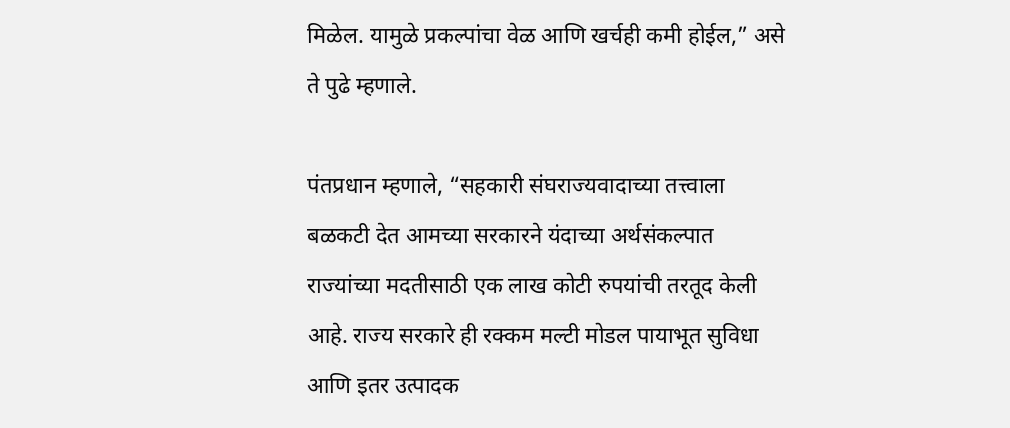मिळेल. यामुळे प्रकल्पांचा वेळ आणि खर्चही कमी होईल,” असे ते पुढे म्हणाले.

पंतप्रधान म्हणाले, “सहकारी संघराज्यवादाच्या तत्त्वाला बळकटी देत आमच्या सरकारने यंदाच्या अर्थसंकल्पात राज्यांच्या मदतीसाठी एक लाख कोटी रुपयांची तरतूद केली आहे. राज्य सरकारे ही रक्कम मल्टी मोडल पायाभूत सुविधा आणि इतर उत्पादक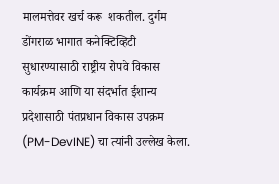मालमत्तेवर खर्च करू  शकतील. दुर्गम डोंगराळ भागात कनेक्टिव्हिटी सुधारण्यासाठी राष्ट्रीय रोपवे विकास कार्यक्रम आणि या संदर्भात ईशान्य प्रदेशासाठी पंतप्रधान विकास उपक्रम (PM-DevINE) चा त्यांनी उल्लेख केला.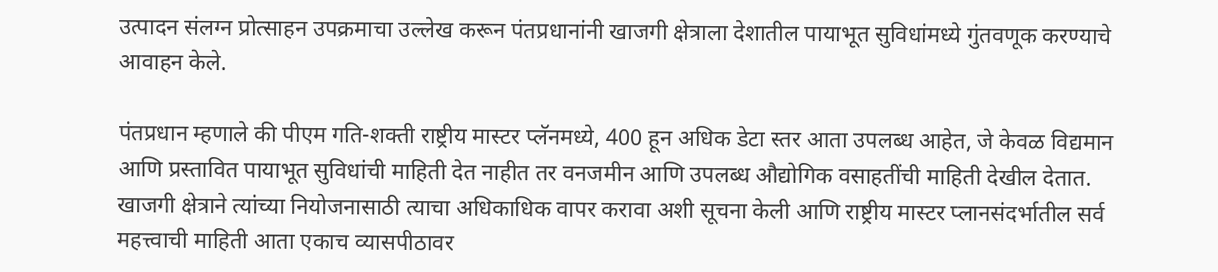उत्पादन संलग्न प्रोत्साहन उपक्रमाचा उल्लेख करून पंतप्रधानांनी खाजगी क्षेत्राला देशातील पायाभूत सुविधांमध्ये गुंतवणूक करण्याचे आवाहन केले.

पंतप्रधान म्हणाले की पीएम गति-शक्ती राष्ट्रीय मास्टर प्लॅनमध्ये, 400 हून अधिक डेटा स्तर आता उपलब्ध आहेत, जे केवळ विद्यमान आणि प्रस्तावित पायाभूत सुविधांची माहिती देत नाहीत तर वनजमीन आणि उपलब्ध औद्योगिक वसाहतींची माहिती देखील देतात. खाजगी क्षेत्राने त्यांच्या नियोजनासाठी त्याचा अधिकाधिक वापर करावा अशी सूचना केली आणि राष्ट्रीय मास्टर प्लानसंदर्भातील सर्व महत्त्वाची माहिती आता एकाच व्यासपीठावर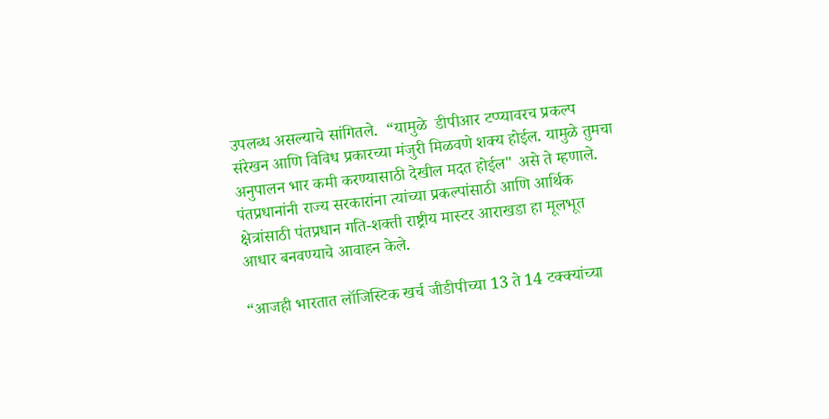उपलब्ध असल्याचे सांगितले.  “यामुळे  डीपीआर टप्प्यावरच प्रकल्प संरेखन आणि विविध प्रकारच्या मंजुरी मिळवणे शक्य होईल. यामुळे तुमचा  अनुपालन भार कमी करण्यासाठी देखील मदत होईल" असे ते म्हणाले. पंतप्रधानांनी राज्य सरकारांना त्यांच्या प्रकल्पांसाठी आणि आर्थिक क्षेत्रांसाठी पंतप्रधान गति-शक्ती राष्ट्रीय मास्टर आराखडा हा मूलभूत आधार बनवण्याचे आवाहन केले.

“आजही भारतात लॉजिस्टिक खर्च जीडीपीच्या 13 ते 14 टक्क्यांच्या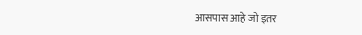आसपास आहे जो इतर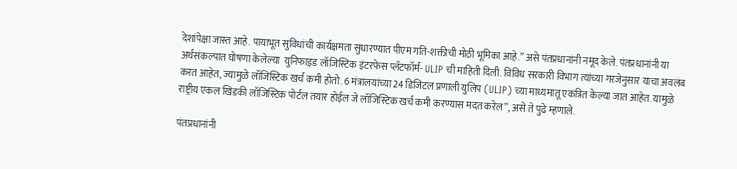देशांपेक्षा जास्त आहे. पायाभूत सुविधांची कार्यक्षमता सुधारण्यात पीएम गति-शक्तीची मोठी भूमिका आहे.” असे पंतप्रधानांनी नमूद केले. पंतप्रधानांनी या अर्थसंकल्पात घोषणा केलेल्या  युनिफाइड लॉजिस्टिक इंटरफेस प्लॅटफॉर्म- ULIP ची माहिती दिली. विविध सरकारी विभाग त्यांच्या गरजेनुसार याचा अवलंब करत आहेत, ज्यामुळे लॉजिस्टिक खर्च कमी होतो. 6 मंत्रालयांच्या 24 डिजिटल प्रणाली युलिप (ULIP) च्या माध्यमातू एकत्रित केल्या जात आहेत. यामुळे राष्ट्रीय एकल खिडकी लॉजिस्टिक पोर्टल तयार होईल जे लॉजिस्टिक खर्च कमी करण्यास मदत करेल”, असे ते पुढे म्हणाले.

पंतप्रधानांनी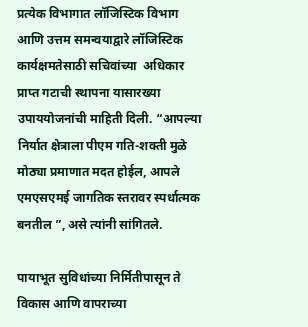प्रत्येक विभागात लॉजिस्टिक विभाग आणि उत्तम समन्वयाद्वारे लॉजिस्टिक कार्यक्षमतेसाठी सचिवांच्या  अधिकार प्राप्त गटाची स्थापना यासारख्या उपाययोजनांची माहिती दिली. “आपल्या निर्यात क्षेत्राला पीएम गति-शक्ती मुळे मोठ्या प्रमाणात मदत होईल, आपले एमएसएमई जागतिक स्तरावर स्पर्धात्मक बनतील ”, असे त्यांनी सांगितले.

पायाभूत सुविधांच्या निर्मितीपासून ते विकास आणि वापराच्या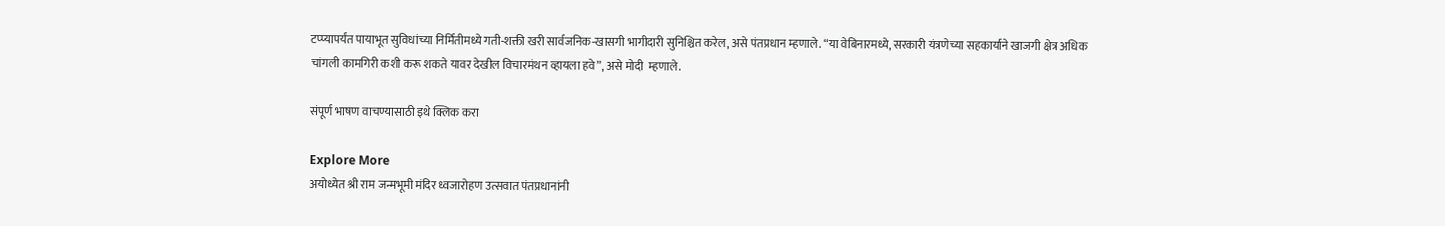टप्प्यापर्यंत पायाभूत सुविधांच्या निर्मितीमध्ये गती-शक्ती खरी सार्वजनिक-खासगी भागीदारी सुनिश्चित करेल, असे पंतप्रधान म्हणाले. “या वेबिनारमध्ये, सरकारी यंत्रणेच्या सहकार्याने खाजगी क्षेत्र अधिक चांगली कामगिरी कशी करू शकते यावर देखील विचारमंथन व्हायला हवे”, असे मोदी  म्हणाले.

संपूर्ण भाषण वाचण्यासाठी इथे क्लिक करा

Explore More
अयोध्येत श्री राम जन्मभूमी मंदिर ध्वजारोहण उत्सवात पंतप्रधानांनी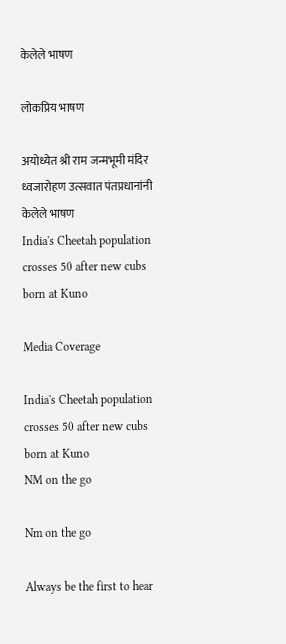केलेले भाषण

लोकप्रिय भाषण

अयोध्येत श्री राम जन्मभूमी मंदिर ध्वजारोहण उत्सवात पंतप्रधानांनी केलेले भाषण
India's Cheetah population crosses 50 after new cubs born at Kuno

Media Coverage

India's Cheetah population crosses 50 after new cubs born at Kuno
NM on the go

Nm on the go

Always be the first to hear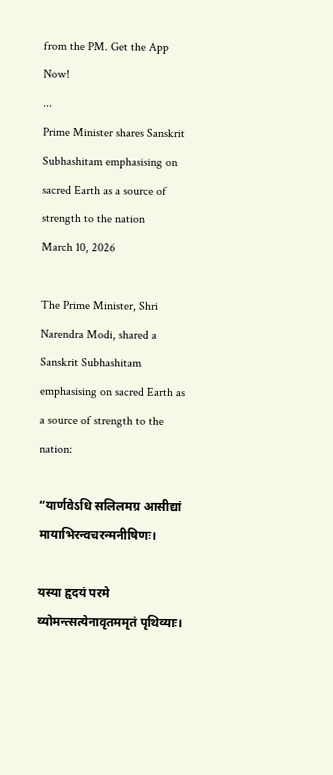from the PM. Get the App Now!
...
Prime Minister shares Sanskrit Subhashitam emphasising on sacred Earth as a source of strength to the nation
March 10, 2026

The Prime Minister, Shri Narendra Modi, shared a Sanskrit Subhashitam emphasising on sacred Earth as a source of strength to the nation:

“यार्णवेऽधि सलिलमग्र आसीद्यां मायाभिरन्वचरन्मनीषिणः।

यस्या हृदयं परमे व्योमन्त्सत्येनावृतममृतं पृथिव्याः।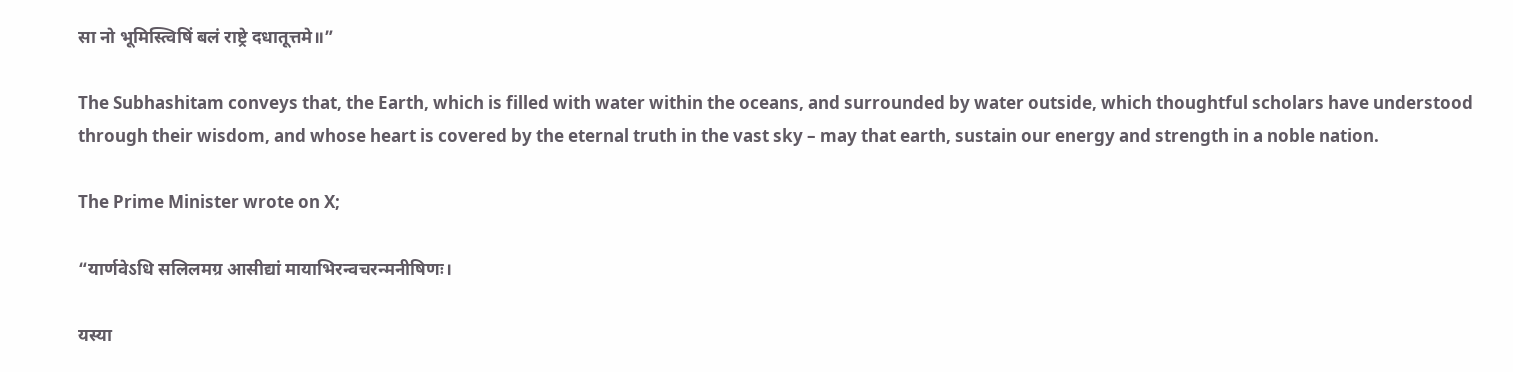सा नो भूमिस्त्विषिं बलं राष्ट्रे दधातूत्तमे॥”

The Subhashitam conveys that, the Earth, which is filled with water within the oceans, and surrounded by water outside, which thoughtful scholars have understood through their wisdom, and whose heart is covered by the eternal truth in the vast sky – may that earth, sustain our energy and strength in a noble nation.

The Prime Minister wrote on X;

“यार्णवेऽधि सलिलमग्र आसीद्यां मायाभिरन्वचरन्मनीषिणः।

यस्या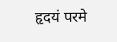हृदयं परमे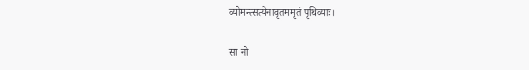व्योमन्त्सत्येनावृतममृतं पृथिव्याः।

सा नो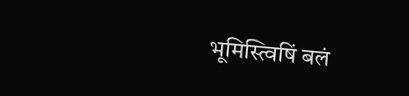भूमिस्त्विषिं बलं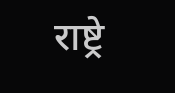राष्ट्रे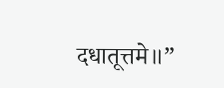दधातूत्तमे॥”